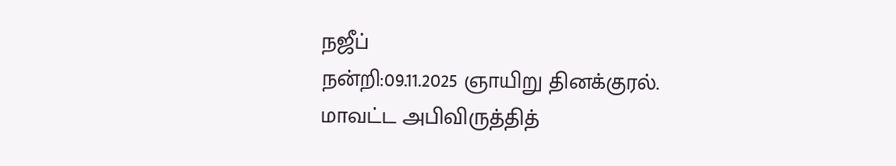நஜீப்
நன்றி:09.11.2025 ஞாயிறு தினக்குரல்.
மாவட்ட அபிவிருத்தித்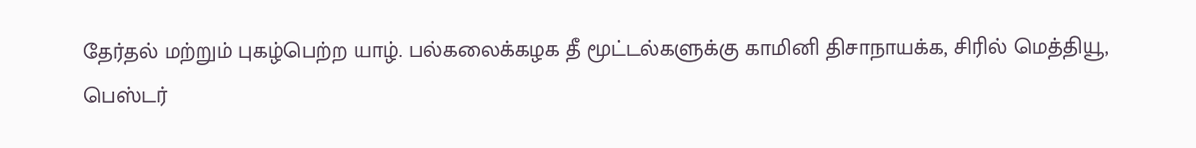தேர்தல் மற்றும் புகழ்பெற்ற யாழ். பல்கலைக்கழக தீ மூட்டல்களுக்கு காமினி திசாநாயக்க, சிரில் மெத்தியூ, பெஸ்டர்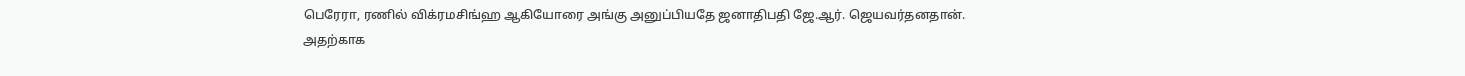பெரேரா, ரணில் விக்ரமசிங்ஹ ஆகியோரை அங்கு அனுப்பியதே ஜனாதிபதி ஜே.ஆர். ஜெயவர்தனதான்.
அதற்காக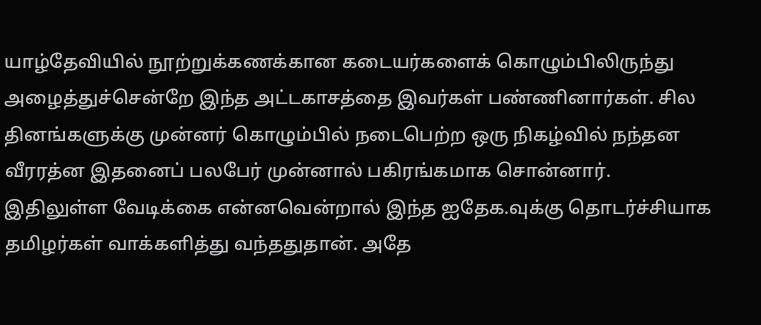யாழ்தேவியில் நூற்றுக்கணக்கான கடையர்களைக் கொழும்பிலிருந்து அழைத்துச்சென்றே இந்த அட்டகாசத்தை இவர்கள் பண்ணினார்கள். சில தினங்களுக்கு முன்னர் கொழும்பில் நடைபெற்ற ஒரு நிகழ்வில் நந்தன வீரரத்ன இதனைப் பலபேர் முன்னால் பகிரங்கமாக சொன்னார்.
இதிலுள்ள வேடிக்கை என்னவென்றால் இந்த ஐதேக.வுக்கு தொடர்ச்சியாக தமிழர்கள் வாக்களித்து வந்ததுதான். அதே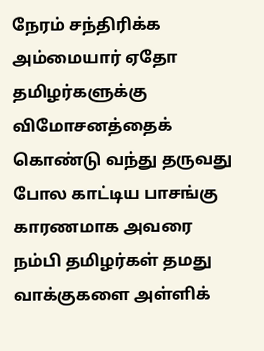நேரம் சந்திரிக்க அம்மையார் ஏதோ தமிழர்களுக்கு விமோசனத்தைக் கொண்டு வந்து தருவது போல காட்டிய பாசங்கு காரணமாக அவரை நம்பி தமிழர்கள் தமது வாக்குகளை அள்ளிக்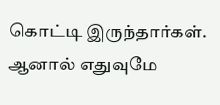கொட்டி இருந்தார்கள். ஆனால் எதுவுமே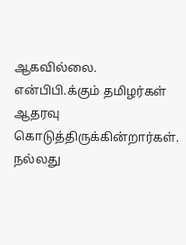ஆகவில்லை.
என்பிபி.க்கும் தமிழர்கள் ஆதரவு கொடுத்திருக்கின்றார்கள். நல்லது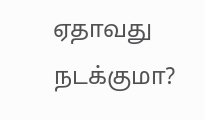ஏதாவது நடக்குமா?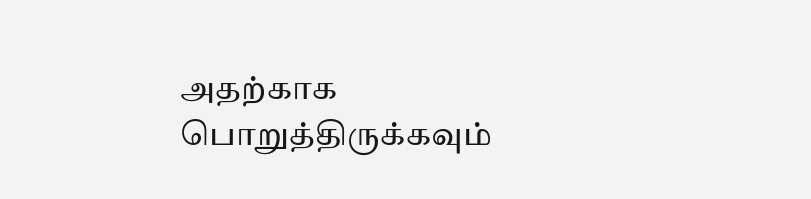அதற்காக பொறுத்திருக்கவும்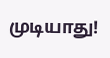முடியாது!